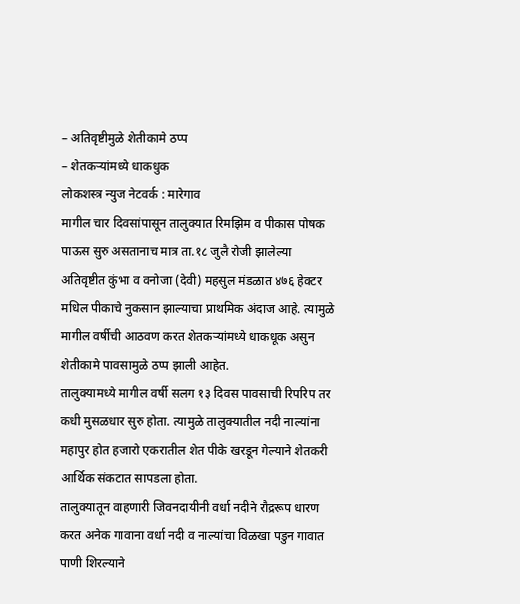– अतिवृष्टीमुळे शेतीकामे ठप्प
– शेतकऱ्यांमध्ये धाकधुक
लोकशस्त्र न्युज नेटवर्क : मारेगाव
मागील चार दिवसांपासून तालुक्यात रिमझिम व पीकास पोषक पाऊस सुरु असतानाच मात्र ता.१८ जुलै रोजी झालेल्या अतिवृष्टीत कुंभा व वनोजा (देवी) महसुल मंडळात ४७६ हेक्टर मधिल पीकाचे नुकसान झाल्याचा प्राथमिक अंदाज आहे. त्यामुळे मागील वर्षीची आठवण करत शेतकऱ्यांमध्ये धाकधूक असुन शेतीकामे पावसामुळे ठप्प झाली आहेत.
तालुक्यामध्ये मागील वर्षी सलग १३ दिवस पावसाची रिपरिप तर कधी मुसळधार सुरु होता. त्यामुळे तालुक्यातील नदी नाल्यांना महापुर होत हजारो एकरातील शेत पीके खरडून गेल्याने शेतकरी आर्थिक संकटात सापडला होता.
तालुक्यातून वाहणारी जिवनदायीनी वर्धा नदीने रौद्ररूप धारण करत अनेक गावाना वर्धा नदी व नाल्यांचा विळखा पडुन गावात पाणी शिरल्याने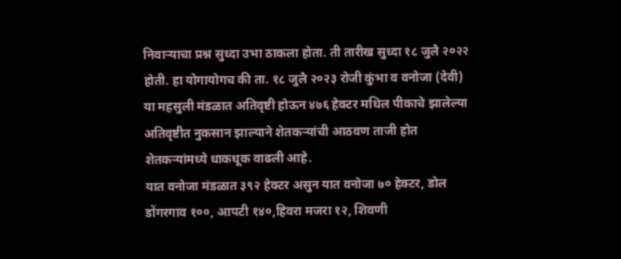निवाऱ्याचा प्रश्न सुध्दा उभा ठाकला होता. ती तारीख सुध्दा १८ जुलै २०२२ होती. हा योगायोगच की ता. १८ जुलै २०२३ रोजी कुंभा व वनोजा (देवी) या महसुली मंडळात अतिवृष्टी होऊन ४७६ हेक्टर मधिल पीकाचे झालेल्या अतिवृष्टीत नुकसान झाल्याने शेतकऱ्यांची आठवण ताजी होत शेतकऱ्यांमध्ये धाकधूक वाढली आहे.
यात वनोजा मंडळात ३९२ हेक्टर असुन यात वनोजा ७० हेक्टर, डोल डोंगरगाव १००, आपटी १४०,हिवरा मजरा १२, शिवणी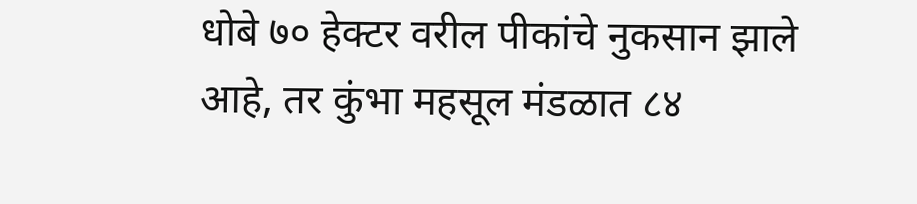धोबे ७० हेक्टर वरील पीकांचे नुकसान झाले आहे, तर कुंभा महसूल मंडळात ८४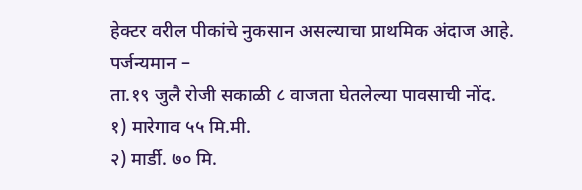हेक्टर वरील पीकांचे नुकसान असल्याचा प्राथमिक अंदाज आहे.
पर्जन्यमान –
ता.१९ जुलै रोजी सकाळी ८ वाजता घेतलेल्या पावसाची नोंद.
१) मारेगाव ५५ मि.मी.
२) मार्डी. ७० मि.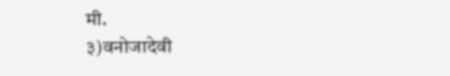मी.
३)वनोजादेवी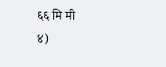६६ मि मी
४)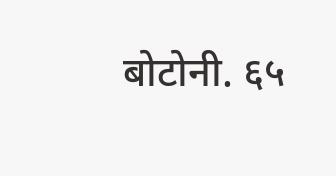बोटोनी. ६५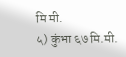मि मी.
५) कुंभा ६७ मि.मी.